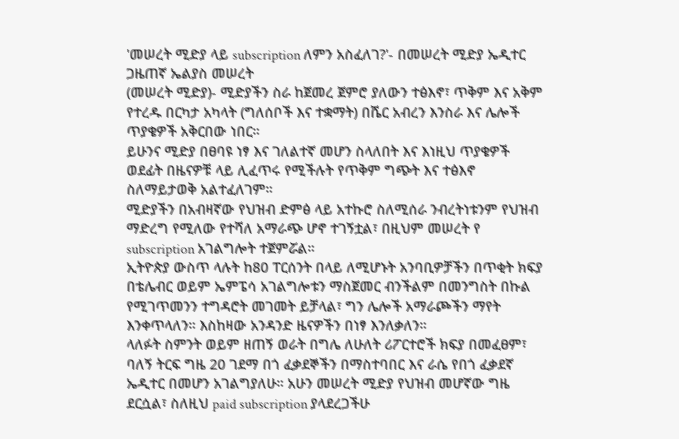'መሠረት ሚድያ ላይ subscription ለምን አስፈለገ?'- በመሠረት ሚድያ ኤዲተር ጋዜጠኛ ኤልያስ መሠረት
(መሠረት ሚድያ)- ሚድያችን ስራ ከጀመረ ጀምሮ ያለውን ተፅእኖ፣ ጥቅም እና አቅም የተረዱ በርካታ አካላት (ግለሰቦች እና ተቋማት) በሼር አብረን እንስራ እና ሌሎች ጥያቄዎች አቅርበው ነበር።
ይሁንና ሚድያ በፀባዩ ነፃ እና ገለልተኛ መሆን ስላለበት እና እነዚህ ጥያቄዎች ወደፊት በዜናዎቹ ላይ ሊፈጥሩ የሚችሉት የጥቅም ግጭት እና ተፅእኖ ስለማይታወቅ አልተፈለገም።
ሚድያችን በአብዛኛው የህዝብ ድምፅ ላይ አተኩሮ ስለሚሰራ ንብረትነቱንም የህዝብ ማድረግ የሚለው የተሻለ አማራጭ ሆኖ ተገኝቷል፣ በዚህም መሠረት የ subscription አገልግሎት ተጀምሯል።
ኢትዮጵያ ውስጥ ላሉት ከ80 ፐርሰንት በላይ ለሚሆኑት አንባቢዎቻችን በጥቂት ክፍያ በቴሌብር ወይም ኤምፔሳ አገልግሎቱን ማስጀመር ብንችልም በመንግስት በኩል የሚገጥመንን ተግዳሮት መገመት ይቻላል፣ ግን ሌሎች አማራጮችን ማየት እንቀጥላለን። እስከዛው አንዳንድ ዜናዎችን በነፃ እንለቃለን።
ላለፉት ስምንት ወይም ዘጠኝ ወራት በግሌ ለሁለት ሪፖርተሮች ክፍያ በመፈፀም፣ ባለኝ ትርፍ ግዜ 20 ገደማ በጎ ፈቃደኞችን በማስተባበር እና ራሴ የበጎ ፈቃደኛ ኤዲተር በመሆን አገልግያለሁ። አሁን መሠረት ሚድያ የህዝብ መሆኛው ግዜ ደርሷል፣ ስለዚህ paid subscription ያላደረጋችሁ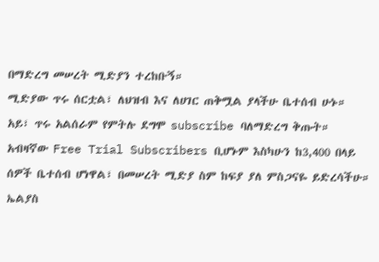በማድረግ መሠረት ሚድያን ተረከቡኝ።
ሚድያው ጥሩ ሰርቷል፣ ለህዝብ እና ለሀገር ጠቅሟል ያላችሁ ቤተሰብ ሁኑ። አይ፣ ጥሩ አልሰራም የምትሉ ደግሞ subscribe ባለማድረግ ቅጡት።
አብዛኛው Free Trial Subscribers ቢሆኑም እስካሁን ከ3,400 በላይ ሰዎች ቤተሰብ ሆነዋል፣ በመሠረት ሚድያ ስም ከፍያ ያለ ምስጋናዬ ይድረሳችሁ።
ኤልያስ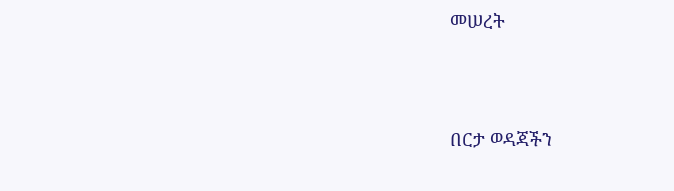መሠረት




በርታ ወዳጃችን